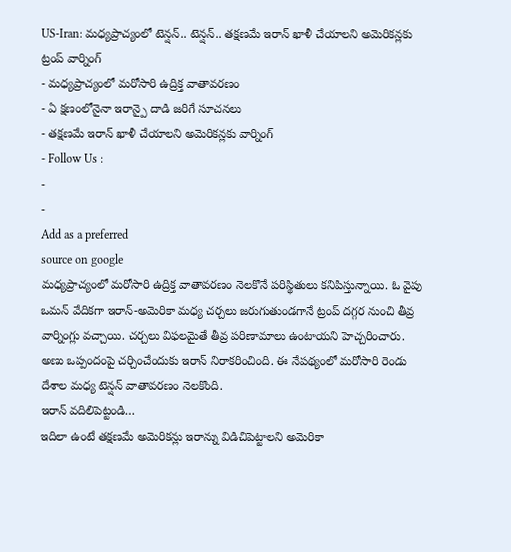US-Iran: మధ్యప్రాచ్యంలో టెన్షన్.. టెన్షన్.. తక్షణమే ఇరాన్ ఖాళీ చేయాలని అమెరికన్లకు ట్రంప్ వార్నింగ్
- మధ్యప్రాచ్యంలో మరోసారి ఉద్రిక్త వాతావరణం
- ఏ క్షణంలోనైనా ఇరాన్పై దాడి జరిగే సూచనలు
- తక్షణమే ఇరాన్ ఖాళీ చేయాలని అమెరికన్లకు వార్నింగ్
- Follow Us :
-
-
Add as a preferred
source on google
మధ్యప్రాచ్యంలో మరోసారి ఉద్రిక్త వాతావరణం నెలకొనే పరిస్థితులు కనిపిస్తున్నాయి. ఓ వైపు ఒమన్ వేదికగా ఇరాన్-అమెరికా మధ్య చర్చలు జరుగుతుండగానే ట్రంప్ దగ్గర నుంచి తీవ్ర వార్నింగ్లు వచ్చాయి. చర్చలు విఫలమైతే తీవ్ర పరిణామాలు ఉంటాయని హెచ్చరించారు. అణు ఒప్పందంపై చర్చించేందుకు ఇరాన్ నిరాకరించింది. ఈ నేపథ్యంలో మరోసారి రెండు దేశాల మధ్య టెన్షన్ వాతావరణం నెలకొంది.
ఇరాన్ వదిలిపెట్టండి…
ఇదిలా ఉంటే తక్షణమే అమెరికన్లు ఇరాన్ను విడిచిపెట్టాలని అమెరికా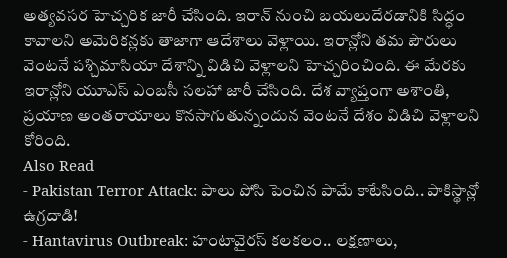అత్యవసర హెచ్చరిక జారీ చేసింది. ఇరాన్ నుంచి బయలుదేరడానికి సిద్ధం కావాలని అమెరికన్లకు తాజాగా ఆదేశాలు వెళ్లాయి. ఇరాన్లోని తమ పౌరులు వెంటనే పశ్చిమాసియా దేశాన్ని విడిచి వెళ్లాలని హెచ్చరించింది. ఈ మేరకు ఇరాన్లోని యూఎస్ ఎంబసీ సలహా జారీ చేసింది. దేశ వ్యాప్తంగా అశాంతి, ప్రయాణ అంతరాయాలు కొనసాగుతున్నందున వెంటనే దేశం విడిచి వెళ్లాలని కోరింది.
Also Read
- Pakistan Terror Attack: పాలు పోసి పెంచిన పామే కాటేసింది.. పాకిస్థాన్లో ఉగ్రదాడి!
- Hantavirus Outbreak: హంటావైరస్ కలకలం.. లక్షణాలు,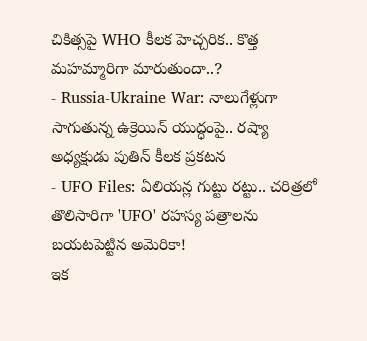చికిత్సపై WHO కీలక హెచ్చరిక.. కొత్త మహమ్మారిగా మారుతుందా..?
- Russia-Ukraine War: నాలుగేళ్లుగా సాగుతున్న ఉక్రెయిన్ యుద్ధంపై.. రష్యా అధ్యక్షుడు పుతిన్ కీలక ప్రకటన
- UFO Files: ఏలియన్ల గుట్టు రట్టు.. చరిత్రలో తొలిసారిగా 'UFO' రహస్య పత్రాలను బయటపెట్టిన అమెరికా!
ఇక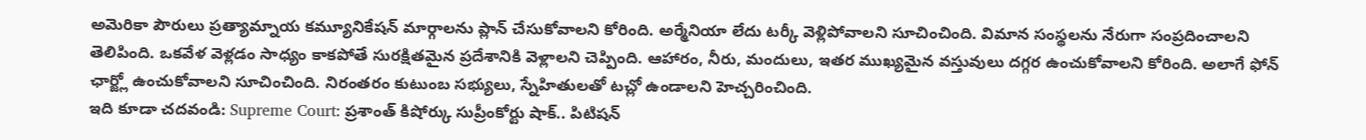అమెరికా పౌరులు ప్రత్యామ్నాయ కమ్యూనికేషన్ మార్గాలను ప్లాన్ చేసుకోవాలని కోరింది. అర్మేనియా లేదు టర్కీ వెళ్లిపోవాలని సూచించింది. విమాన సంస్థలను నేరుగా సంప్రదించాలని తెలిపింది. ఒకవేళ వెళ్లడం సాధ్యం కాకపోతే సురక్షితమైన ప్రదేశానికి వెళ్లాలని చెప్పింది. ఆహారం, నీరు, మందులు, ఇతర ముఖ్యమైన వస్తువులు దగ్గర ఉంచుకోవాలని కోరింది. అలాగే ఫోన్ ఛార్జ్లో ఉంచుకోవాలని సూచించింది. నిరంతరం కుటుంబ సభ్యులు, స్నేహితులతో టచ్లో ఉండాలని హెచ్చరించింది.
ఇది కూడా చదవండి: Supreme Court: ప్రశాంత్ కిషోర్కు సుప్రీంకోర్టు షాక్.. పిటిషన్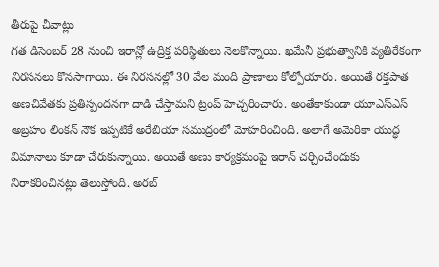తీరుపై చీవాట్లు
గత డిసెంబర్ 28 నుంచి ఇరాన్లో ఉద్రిక్త పరిస్థితులు నెలకొన్నాయి. ఖమేనీ ప్రభుత్వానికి వ్యతిరేకంగా నిరసనలు కొనసాగాయి. ఈ నిరసనల్లో 30 వేల మంది ప్రాణాలు కోల్పోయారు. అయితే రక్తపాత అణచివేతకు ప్రతిస్పందనగా దాడి చేస్తామని ట్రంప్ హెచ్చరించారు. అంతేకాకుండా యూఎస్ఎస్ అబ్రహం లింకన్ నౌక ఇప్పటికే అరేబియా సముద్రంలో మోహరించింది. అలాగే అమెరికా యుద్ధ విమానాలు కూడా చేరుకున్నాయి. అయితే అణు కార్యక్రమంపై ఇరాన్ చర్చించేందుకు నిరాకరించినట్లు తెలుస్తోంది. అరబ్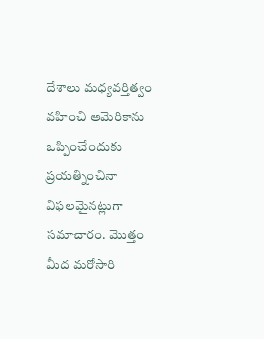దేశాలు మధ్యవర్తిత్వం వహించి అమెరికాను ఒప్పించేందుకు ప్రయత్నించినా విఫలమైనట్లుగా సమాచారం. మొత్తం మీద మరోసారి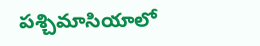పశ్చిమాసియాలో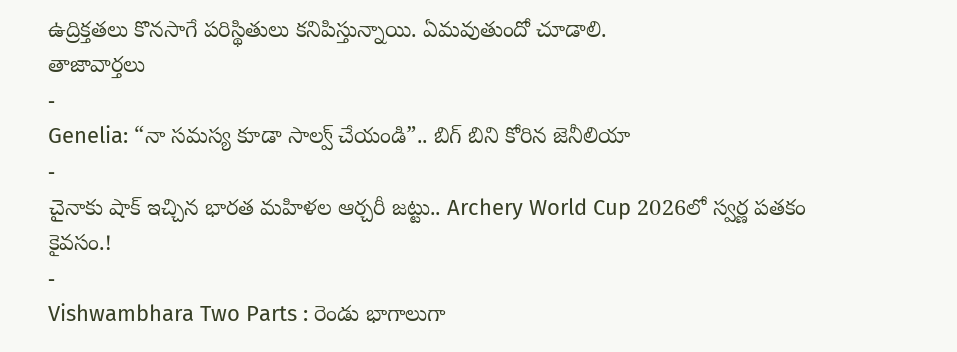ఉద్రిక్తతలు కొనసాగే పరిస్థితులు కనిపిస్తున్నాయి. ఏమవుతుందో చూడాలి.
తాజావార్తలు
-
Genelia: “నా సమస్య కూడా సాల్వ్ చేయండి”.. బిగ్ బిని కోరిన జెనీలియా
-
చైనాకు షాక్ ఇచ్చిన భారత మహిళల ఆర్చరీ జట్టు.. Archery World Cup 2026లో స్వర్ణ పతకం కైవసం.!
-
Vishwambhara Two Parts : రెండు భాగాలుగా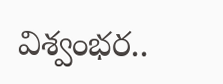విశ్వంభర..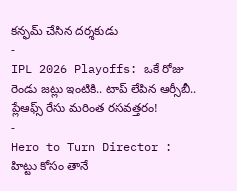కన్ఫమ్ చేసిన దర్శకుడు
-
IPL 2026 Playoffs: ఒకే రోజు రెండు జట్లు ఇంటికి.. టాప్ లేపిన ఆర్సీబీ.. ప్లేఆఫ్స్ రేసు మరింత రసవత్తరం!
-
Hero to Turn Director : హిట్టు కోసం తానే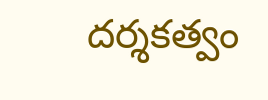దర్శకత్వం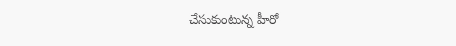చేసుకుంటున్న హీరో